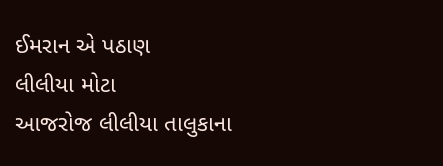ઈમરાન એ પઠાણ
લીલીયા મોટા
આજરોજ લીલીયા તાલુકાના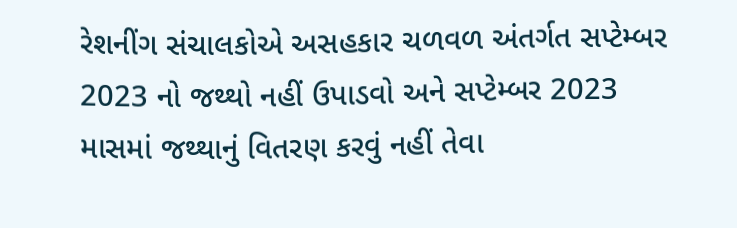રેશનીંગ સંચાલકોએ અસહકાર ચળવળ અંતર્ગત સપ્ટેમ્બર 2023 નો જથ્થો નહીં ઉપાડવો અને સપ્ટેમ્બર 2023 માસમાં જથ્થાનું વિતરણ કરવું નહીં તેવા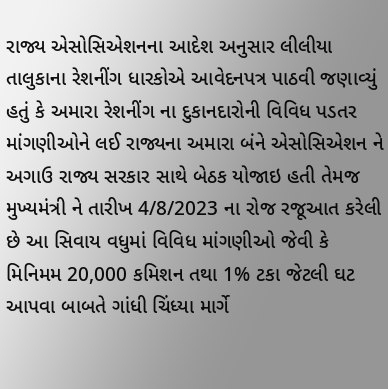રાજ્ય એસોસિએશનના આદેશ અનુસાર લીલીયા તાલુકાના રેશનીંગ ધારકોએ આવેદનપત્ર પાઠવી જણાવ્યું હતું કે અમારા રેશનીંગ ના દુકાનદારોની વિવિધ પડતર માંગણીઓને લઈ રાજ્યના અમારા બંને એસોસિએશન ને અગાઉ રાજ્ય સરકાર સાથે બેઠક યોજાઇ હતી તેમજ મુખ્યમંત્રી ને તારીખ 4/8/2023 ના રોજ રજૂઆત કરેલી છે આ સિવાય વધુમાં વિવિધ માંગણીઓ જેવી કે મિનિમમ 20,000 કમિશન તથા 1% ટકા જેટલી ઘટ આપવા બાબતે ગાંધી ચિંધ્યા માર્ગે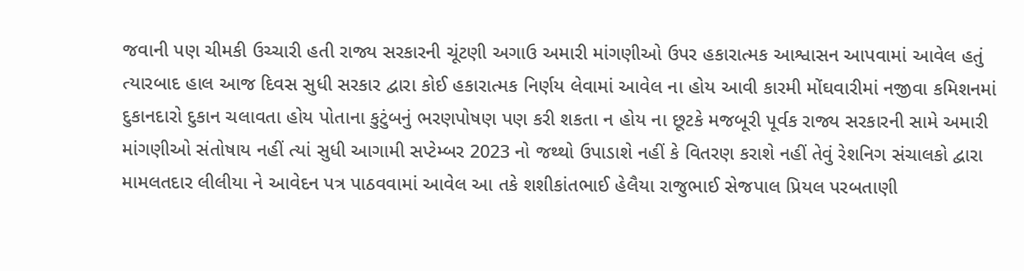જવાની પણ ચીમકી ઉચ્ચારી હતી રાજ્ય સરકારની ચૂંટણી અગાઉ અમારી માંગણીઓ ઉપર હકારાત્મક આશ્વાસન આપવામાં આવેલ હતું ત્યારબાદ હાલ આજ દિવસ સુધી સરકાર દ્વારા કોઈ હકારાત્મક નિર્ણય લેવામાં આવેલ ના હોય આવી કારમી મોંઘવારીમાં નજીવા કમિશનમાં દુકાનદારો દુકાન ચલાવતા હોય પોતાના કુટુંબનું ભરણપોષણ પણ કરી શકતા ન હોય ના છૂટકે મજબૂરી પૂર્વક રાજ્ય સરકારની સામે અમારી માંગણીઓ સંતોષાય નહીં ત્યાં સુધી આગામી સપ્ટેમ્બર 2023 નો જથ્થો ઉપાડાશે નહીં કે વિતરણ કરાશે નહીં તેવું રેશનિગ સંચાલકો દ્વારા મામલતદાર લીલીયા ને આવેદન પત્ર પાઠવવામાં આવેલ આ તકે શશીકાંતભાઈ હેલૈયા રાજુભાઈ સેજપાલ પ્રિયલ પરબતાણી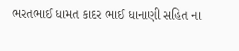ભરતભાઈ ધામત કાદર ભાઈ ધાનાણી સહિત ના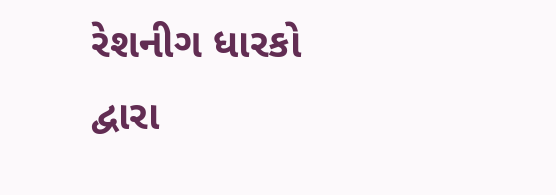રેશનીગ ધારકો દ્વારા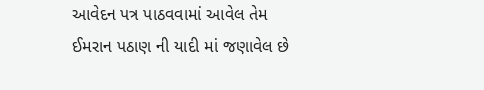આવેદન પત્ર પાઠવવામાં આવેલ તેમ ઈમરાન પઠાણ ની યાદી માં જણાવેલ છે